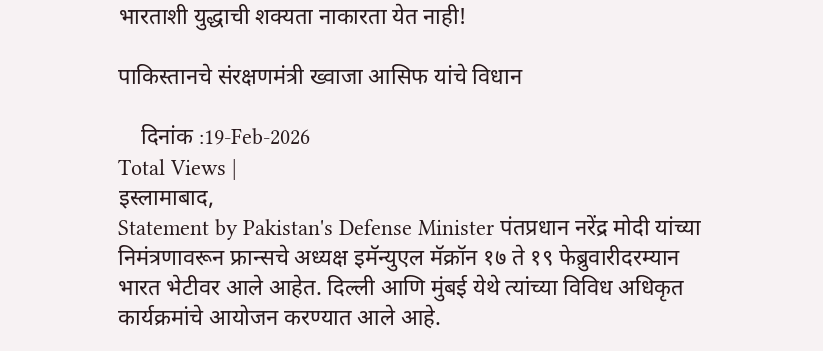भारताशी युद्धाची शक्यता नाकारता येत नाही!

पाकिस्तानचे संरक्षणमंत्री ख्वाजा आसिफ यांचे विधान

    दिनांक :19-Feb-2026
Total Views |
इस्लामाबाद,
Statement by Pakistan's Defense Minister पंतप्रधान नरेंद्र मोदी यांच्या निमंत्रणावरून फ्रान्सचे अध्यक्ष इमॅन्युएल मॅक्रॉन १७ ते १९ फेब्रुवारीदरम्यान भारत भेटीवर आले आहेत. दिल्ली आणि मुंबई येथे त्यांच्या विविध अधिकृत कार्यक्रमांचे आयोजन करण्यात आले आहे.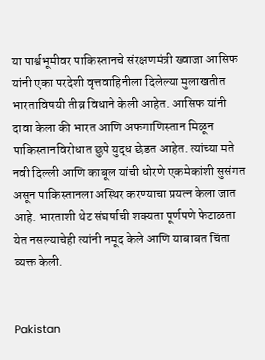या पार्श्वभूमीवर पाकिस्तानचे संरक्षणमंत्री ख्वाजा आसिफ यांनी एका परदेशी वृत्तवाहिनीला दिलेल्या मुलाखतीत भारताविषयी तीव्र विधाने केली आहेत. आसिफ यांनी दावा केला की भारत आणि अफगाणिस्तान मिळून पाकिस्तानविरोधात छुपे युद्ध छेडत आहेत. त्यांच्या मते नवी दिल्ली आणि काबूल यांची धोरणे एकमेकांशी सुसंगत असून पाकिस्तानला अस्थिर करण्याचा प्रयत्न केला जात आहे. भारताशी थेट संघर्षाची शक्यता पूर्णपणे फेटाळता येत नसल्याचेही त्यांनी नमूद केले आणि याबाबत चिंता व्यक्त केली.


Pakistan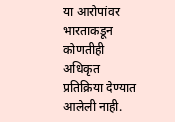या आरोपांवर भारताकडून कोणतीही अधिकृत प्रतिक्रिया देण्यात आलेली नाही.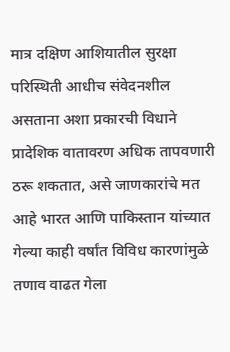मात्र दक्षिण आशियातील सुरक्षा परिस्थिती आधीच संवेदनशील असताना अशा प्रकारची विधाने प्रादेशिक वातावरण अधिक तापवणारी ठरू शकतात, असे जाणकारांचे मत आहे भारत आणि पाकिस्तान यांच्यात गेल्या काही वर्षांत विविध कारणांमुळे तणाव वाढत गेला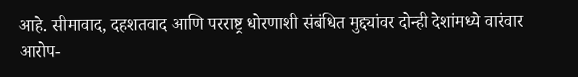आहे. सीमावाद, दहशतवाद आणि परराष्ट्र धोरणाशी संबंधित मुद्द्यांवर दोन्ही देशांमध्ये वारंवार आरोप-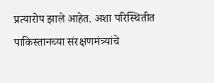प्रत्यारोप झाले आहेत. अशा परिस्थितीत पाकिस्तानच्या संरक्षणमंत्र्यांचे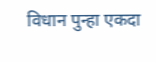विधान पुन्हा एकदा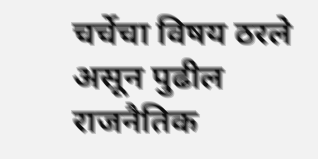चर्चेचा विषय ठरले असून पुढील राजनैतिक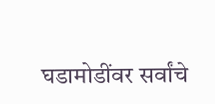घडामोडींवर सर्वांचे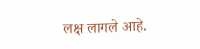लक्ष लागले आहे.